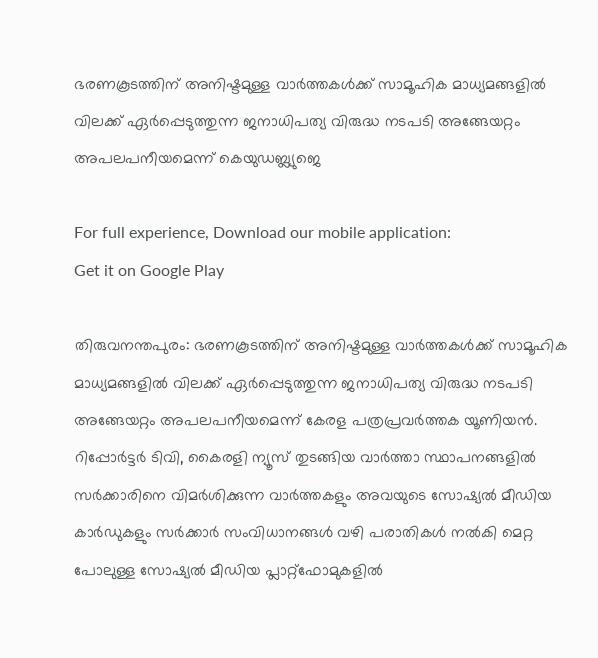ഭരണകൂടത്തിന് അനിഷ്ടമുള്ള വാർത്തകൾക്ക് സാമൂഹിക മാധ്യമങ്ങളിൽ വിലക്ക് ഏർപ്പെടുത്തുന്ന ജനാധിപത്യ വിരുദ്ധ നടപടി അങ്ങേയറ്റം അപലപനീയമെന്ന് കെയുഡബ്ല്യുജെ

For full experience, Download our mobile application:
Get it on Google Play

തിരുവനന്തപുരം: ഭരണകൂടത്തിന് അനിഷ്ടമുള്ള വാർത്തകൾക്ക് സാമൂഹിക മാധ്യമങ്ങളിൽ വിലക്ക് ഏർപ്പെടുത്തുന്ന ജനാധിപത്യ വിരുദ്ധ നടപടി അങ്ങേയറ്റം അപലപനീയമെന്ന് കേരള പത്രപ്രവർത്തക യൂണിയൻ. റിപ്പോർട്ടർ ടിവി, കൈരളി ന്യൂസ് തുടങ്ങിയ വാർത്താ സ്ഥാപനങ്ങളിൽ സർക്കാരിനെ വിമർശിക്കുന്ന വാർത്തകളും അവയുടെ സോഷ്യൽ മീഡിയ കാർഡുകളും സർക്കാർ സംവിധാനങ്ങൾ വഴി പരാതികൾ നൽകി മെറ്റ പോലുള്ള സോഷ്യൽ മീഡിയ പ്ലാറ്റ്‌ഫോമുകളിൽ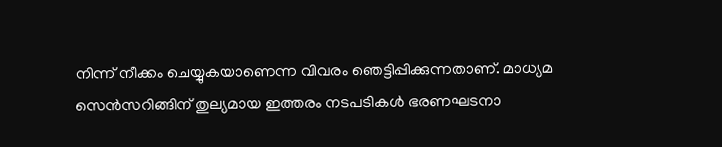നിന്ന് നീക്കം ചെയ്യുകയാണെന്ന വിവരം ഞെട്ടിപ്പിക്കുന്നതാണ്. മാധ്യമ സെൻസറിങ്ങിന് തുല്യമായ ഇത്തരം നടപടികൾ ഭരണഘടനാ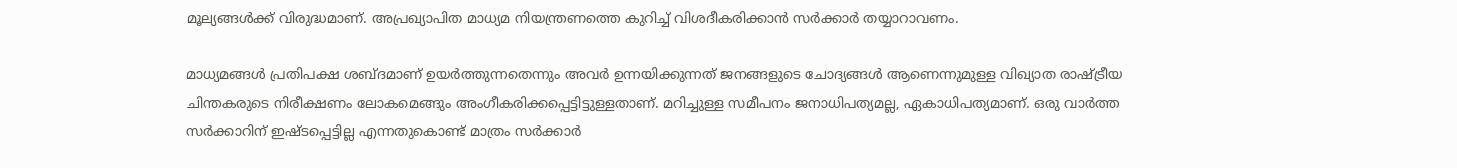മൂല്യങ്ങൾക്ക് വിരുദ്ധമാണ്. അപ്രഖ്യാപിത മാധ്യമ നിയന്ത്രണത്തെ കുറിച്ച് വിശദീകരിക്കാൻ സർക്കാർ തയ്യാറാവണം.

മാധ്യമങ്ങൾ പ്രതിപക്ഷ ശബ്ദമാണ് ഉയർത്തുന്നതെന്നും അവർ ഉന്നയിക്കുന്നത് ജനങ്ങളുടെ ചോദ്യങ്ങൾ ആണെന്നുമുള്ള വിഖ്യാത രാഷ്ട്രീയ ചിന്തകരുടെ നിരീക്ഷണം ലോകമെങ്ങും അംഗീകരിക്കപ്പെട്ടിട്ടുള്ളതാണ്. മറിച്ചുള്ള സമീപനം ജനാധിപത്യമല്ല, ഏകാധിപത്യമാണ്. ഒരു വാർത്ത സർക്കാറിന് ഇഷ്ടപ്പെട്ടില്ല എന്നതുകൊണ്ട് മാത്രം സർക്കാർ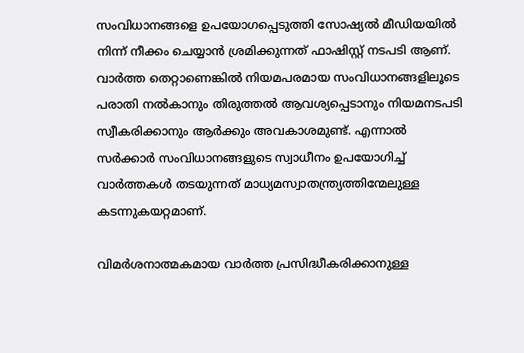സംവിധാനങ്ങളെ ഉപയോഗപ്പെടുത്തി സോഷ്യൽ മീഡിയയിൽ നിന്ന് നീക്കം ചെയ്യാൻ ശ്രമിക്കുന്നത് ഫാഷിസ്റ്റ് നടപടി ആണ്. വാർത്ത തെറ്റാണെങ്കിൽ നിയമപരമായ സംവിധാനങ്ങളിലൂടെ പരാതി നൽകാനും തിരുത്തൽ ആവശ്യപ്പെടാനും നിയമനടപടി സ്വീകരിക്കാനും ആർക്കും അവകാശമുണ്ട്. എന്നാൽ സർക്കാർ സംവിധാനങ്ങളുടെ സ്വാധീനം ഉപയോഗിച്ച് വാർത്തകൾ തടയുന്നത് മാധ്യമസ്വാതന്ത്ര്യത്തിന്മേലുള്ള കടന്നുകയറ്റമാണ്.

വിമർശനാത്മകമായ വാർത്ത പ്രസിദ്ധീകരിക്കാനുള്ള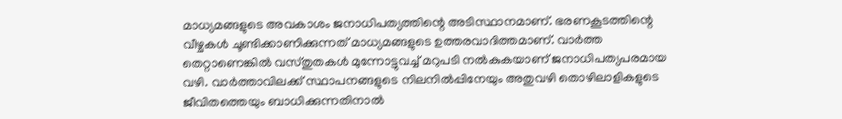മാധ്യമങ്ങളുടെ അവകാശം ജനാധിപത്യത്തിന്റെ അടിസ്ഥാനമാണ്. ഭരണകൂടത്തിന്റെ വീഴ്ചകൾ ചൂണ്ടിക്കാണിക്കുന്നത് മാധ്യമങ്ങളുടെ ഉത്തരവാദിത്തമാണ്. വാർത്ത തെറ്റാണെങ്കിൽ വസ്തുതകൾ മുന്നോട്ടുവച്ച് മറുപടി നൽകുകയാണ് ജനാധിപത്യപരമായ വഴി. വാർത്താവിലക്ക് സ്ഥാപനങ്ങളുടെ നിലനിൽപ്പിനേയും അതുവഴി തൊഴിലാളികളുടെ ജീവിതത്തെയും ബാധിക്കുന്നതിനാൽ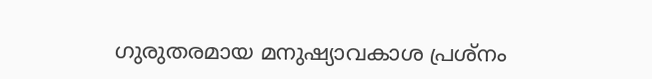ഗുരുതരമായ മനുഷ്യാവകാശ പ്രശ്നം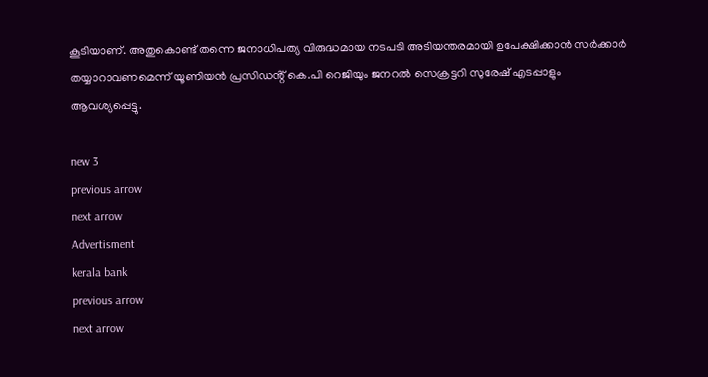കൂടിയാണ്. അതുകൊണ്ട് തന്നെ ജനാധിപത്യ വിരുദ്ധമായ നടപടി അടിയന്തരമായി ഉപേക്ഷിക്കാൻ സർക്കാർ തയ്യാറാവണമെന്ന് യൂണിയൻ പ്രസിഡൻ്റ് കെ.പി റെജിയും ജനറൽ സെക്രട്ടറി സുരേഷ് എടപ്പാളും ആവശ്യപ്പെട്ടു.

new 3
previous arrow
next arrow
Advertisment
kerala bank
previous arrow
next arrow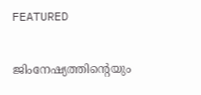FEATURED

ജിംനേഷ്യത്തിന്റെയും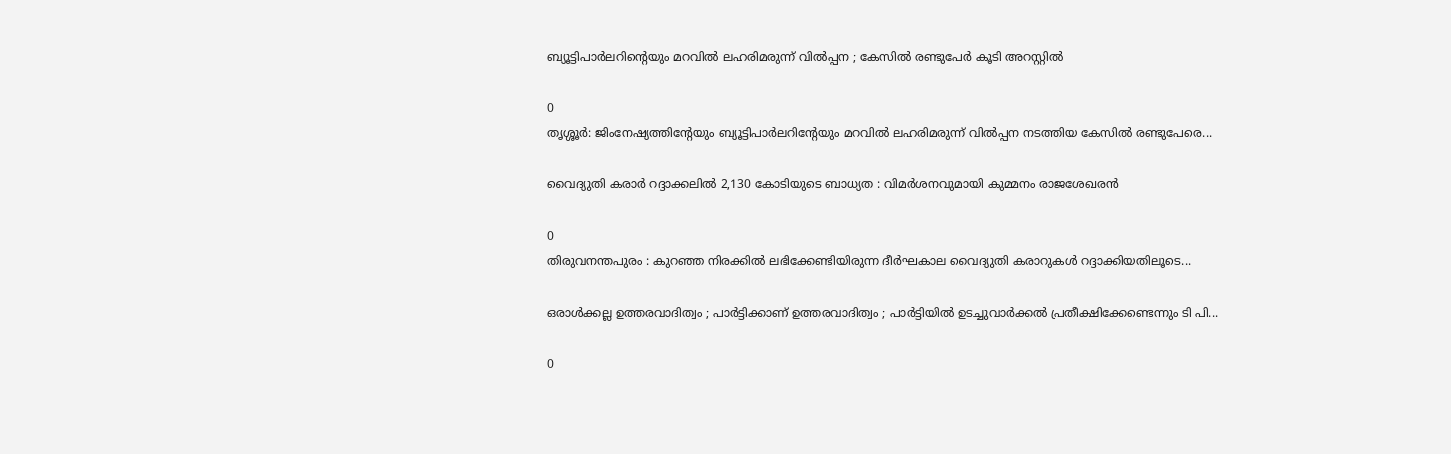ബ്യൂട്ടിപാർലറിന്റെയും മറവിൽ ലഹരിമരുന്ന് വിൽപ്പന ; കേസിൽ രണ്ടുപേർ കൂടി അറസ്റ്റിൽ

0
തൃശ്ശൂർ: ജിംനേഷ്യത്തിൻ്റേയും ബ്യൂട്ടിപാർലറിൻ്റേയും മറവിൽ ലഹരിമരുന്ന് വിൽപ്പന നടത്തിയ കേസിൽ രണ്ടുപേരെ...

വൈദ്യുതി കരാർ റദ്ദാക്കലിൽ 2,130 കോടിയുടെ ബാധ്യത : വിമർശനവുമായി കുമ്മനം രാജശേഖരൻ

0
തിരുവനന്തപുരം : കുറഞ്ഞ നിരക്കിൽ ലഭിക്കേണ്ടിയിരുന്ന ദീർഘകാല വൈദ്യുതി കരാറുകൾ റദ്ദാക്കിയതിലൂടെ...

ഒരാൾക്കല്ല ഉത്തരവാദിത്വം ; പാർട്ടിക്കാണ് ഉത്തരവാദിത്വം ; പാർട്ടിയിൽ ഉടച്ചുവാർക്കൽ പ്രതീക്ഷിക്കേണ്ടെന്നും ടി പി...

0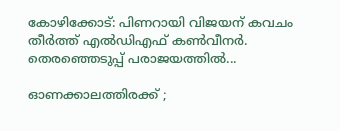കോഴിക്കോട്: പിണറായി വിജയന് കവചം തീർത്ത് എൽഡിഎഫ് കൺവീനർ. തെരഞ്ഞെടുപ്പ് പരാജയത്തിൽ...

ഓണക്കാലത്തിരക്ക് ;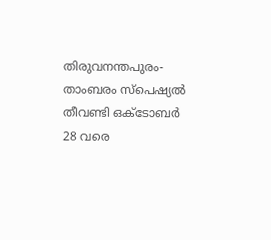തിരുവനന്തപുരം-താംബരം സ്‌പെഷ്യൽ തീവണ്ടി ഒക്ടോബർ 28 വരെ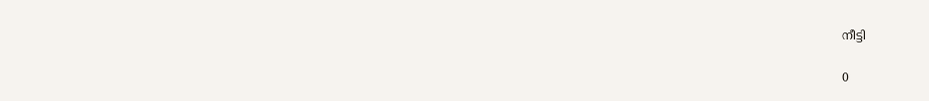നീട്ടി

0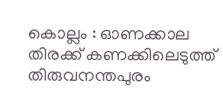കൊല്ലം : ഓണക്കാല തിരക്ക് കണക്കിലെടുത്ത് തിരുവനന്തപുരം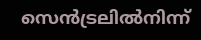സെൻട്രലിൽനിന്ന്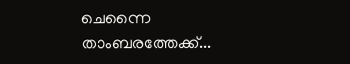ചെന്നൈ താംബരത്തേക്ക്...